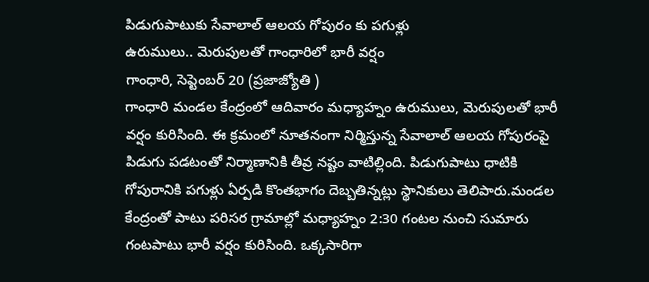పిడుగుపాటుకు సేవాలాల్ ఆలయ గోపురం కు పగుళ్లు
ఉరుములు.. మెరుపులతో గాంధారిలో భారీ వర్షం
గాంధారి, సెప్టెంబర్ 20 (ప్రజాజ్యోతి )
గాంధారి మండల కేంద్రంలో ఆదివారం మధ్యాహ్నం ఉరుములు, మెరుపులతో భారీ వర్షం కురిసింది. ఈ క్రమంలో నూతనంగా నిర్మిస్తున్న సేవాలాల్ ఆలయ గోపురంపై పిడుగు పడటంతో నిర్మాణానికి తీవ్ర నష్టం వాటిల్లింది. పిడుగుపాటు ధాటికి గోపురానికి పగుళ్లు ఏర్పడి కొంతభాగం దెబ్బతిన్నట్లు స్థానికులు తెలిపారు.మండల కేంద్రంతో పాటు పరిసర గ్రామాల్లో మధ్యాహ్నం 2:30 గంటల నుంచి సుమారు గంటపాటు భారీ వర్షం కురిసింది. ఒక్కసారిగా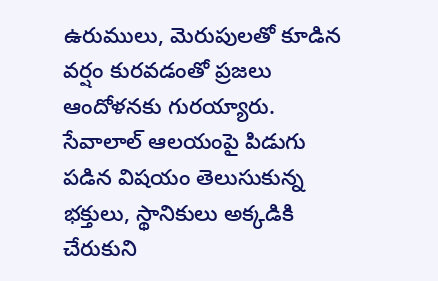ఉరుములు, మెరుపులతో కూడిన వర్షం కురవడంతో ప్రజలు ఆందోళనకు గురయ్యారు. సేవాలాల్ ఆలయంపై పిడుగు పడిన విషయం తెలుసుకున్న భక్తులు, స్థానికులు అక్కడికి చేరుకుని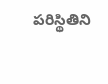పరిస్థితిని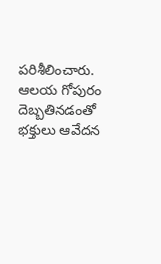పరిశీలించారు. ఆలయ గోపురం దెబ్బతినడంతో భక్తులు ఆవేదన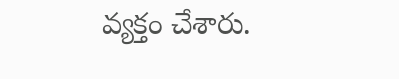వ్యక్తం చేశారు.